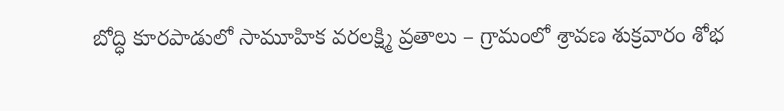బోద్ధి కూరపాడులో సామూహిక వరలక్ష్మి వ్రతాలు – గ్రామంలో శ్రావణ శుక్రవారం శోభ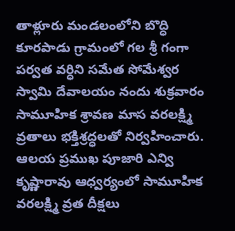తాళ్లూరు మండలంలోని బొద్ధి కూరపాడు గ్రామంలో గల శ్రీ గంగా పర్వత వర్ధిని సమేత సోమేశ్వర స్వామి దేవాలయం నందు శుక్రవారం సామూహిక శ్రావణ మాస వరలక్ష్మి వ్రతాలు భక్తిశ్రద్ధలతో నిర్వహించారు. ఆలయ ప్రముఖ పూజారి ఎన్వి కృష్ణారావు ఆధ్వర్యంలో సామూహిక వరలక్ష్మి వ్రత దీక్షలు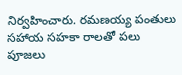నిర్వహించారు. రమణయ్య పంతులు సహాయ సహకా రాలతో పలు పూజలు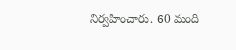నిర్వహించారు. 60 మంది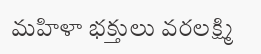మహిళా భక్తులు వరలక్ష్మి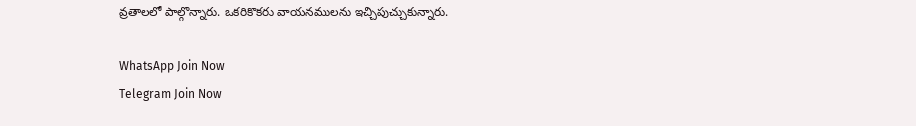వ్రతాలలో పాల్గొన్నారు. ఒకరికొకరు వాయనములను ఇచ్చిపుచ్చుకున్నారు.

WhatsApp Join Now
Telegram Join Now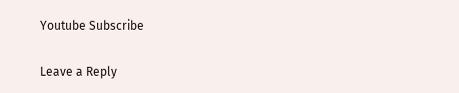Youtube Subscribe

Leave a Reply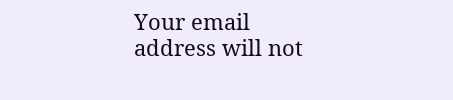Your email address will not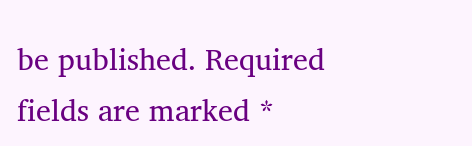be published. Required fields are marked *